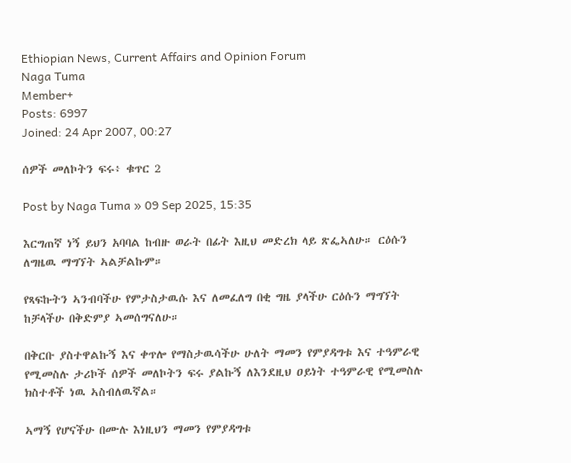Ethiopian News, Current Affairs and Opinion Forum
Naga Tuma
Member+
Posts: 6997
Joined: 24 Apr 2007, 00:27

ሰዎች መለኮትን ፍሩ፥ ቁጥር 2

Post by Naga Tuma » 09 Sep 2025, 15:35

እርግጠኛ ነኝ ይህን አባባል ከብዙ ወራት በፊት እዚህ መድረክ ላይ ጽፌኣለሁ። ርዕሱን ለግዜዉ ማግኘት ኣልቻልኩም።

የጻፍኩትን ኣንብባችሁ የምታስታዉሱ እና ለመፈለግ በቂ ግዜ ያላችሁ ርዕሱን ማግኘት ከቻላችሁ በቅድምያ ኣመሰግናለሁ።

በቅርቡ ያስተዋልኩኝ እና ቀጥሎ የማስታዉሳችሁ ሁለት ማመን የምያዳግቱ እና ተዓምራዊ የሚመስሉ ታሪኮች ሰዎች መለኮትን ፍሩ ያልኩኝ ለእንደዚህ ዐይነት ተዓምራዊ የሚመስሉ ክስተቶች ነዉ ኣስብለዉኛል።

ኣማኝ የሆናችሁ በሙሉ እነዚህን ማመን የምያዳግቱ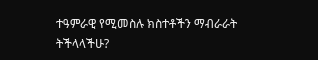ተዓምራዊ የሚመስሉ ክስተቶችን ማብራራት ትችላላችሁ?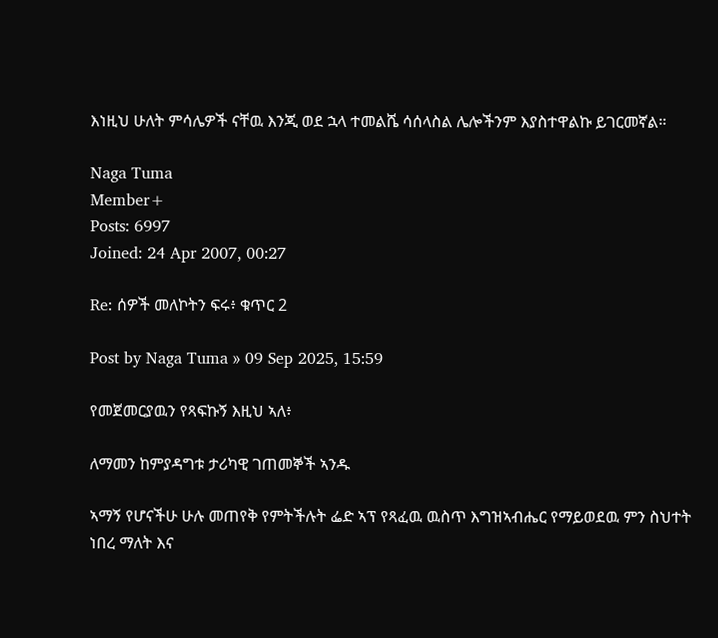እነዚህ ሁለት ምሳሌዎች ናቸዉ እንጂ ወደ ኋላ ተመልሼ ሳሰላስል ሌሎችንም እያስተዋልኩ ይገርመኛል።

Naga Tuma
Member+
Posts: 6997
Joined: 24 Apr 2007, 00:27

Re: ሰዎች መለኮትን ፍሩ፥ ቁጥር 2

Post by Naga Tuma » 09 Sep 2025, 15:59

የመጀመርያዉን የጻፍኩኝ እዚህ ኣለ፥

ለማመን ከምያዳግቱ ታሪካዊ ገጠመኞች ኣንዱ

ኣማኝ የሆናችሁ ሁሉ መጠየቅ የምትችሉት ፌድ ኣፕ የጻፈዉ ዉስጥ እግዝኣብሔር የማይወደዉ ምን ስህተት ነበረ ማለት እና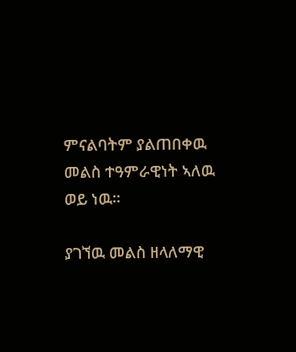ምናልባትም ያልጠበቀዉ መልስ ተዓምራዊነት ኣለዉ ወይ ነዉ።

ያገኘዉ መልስ ዘላለማዊ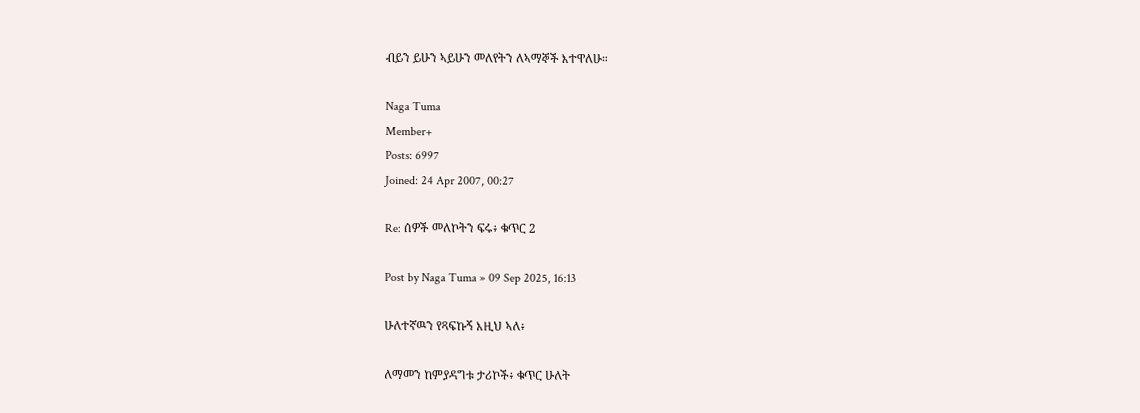ብይን ይሁን ኣይሁን መለየትን ለኣማኞች እተዋለሁ።

Naga Tuma
Member+
Posts: 6997
Joined: 24 Apr 2007, 00:27

Re: ሰዎች መለኮትን ፍሩ፥ ቁጥር 2

Post by Naga Tuma » 09 Sep 2025, 16:13

ሁለተኛዉን የጻፍኩኝ እዚህ ኣለ፥

ለማመን ከምያዳግቱ ታሪኮች፥ ቁጥር ሁለት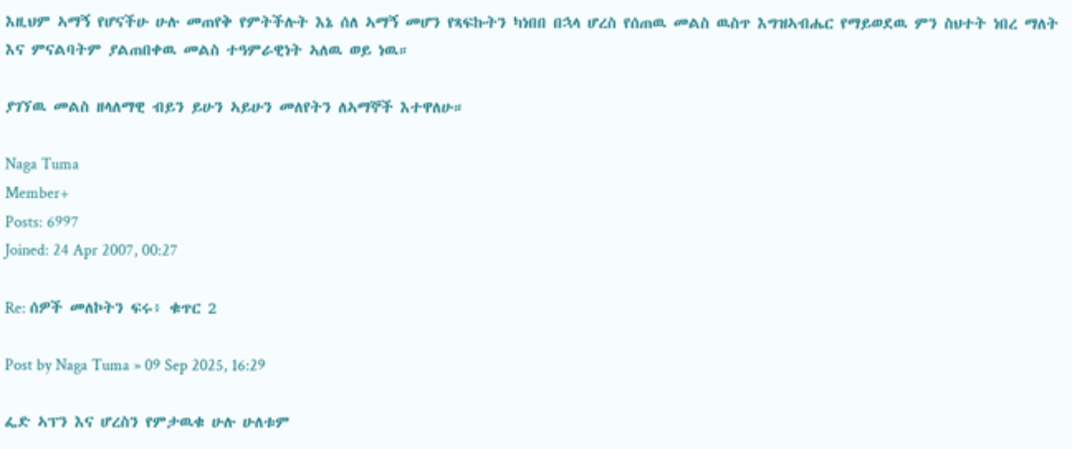እዚህም ኣማኝ የሆናችሁ ሁሉ መጠየቅ የምትችሉት እኔ ሰለ ኣማኝ መሆን የጻፍኩትን ካነበበ በኋላ ሆረስ የሰጠዉ መልስ ዉስጥ እግዝኣብሔር የማይወደዉ ምን ስህተት ነበረ ማለት እና ምናልባትም ያልጠበቀዉ መልስ ተዓምራዊነት ኣለዉ ወይ ነዉ።

ያገኘዉ መልስ ዘላለማዊ ብይን ይሁን ኣይሁን መለየትን ለኣማኞች እተዋለሁ።

Naga Tuma
Member+
Posts: 6997
Joined: 24 Apr 2007, 00:27

Re: ሰዎች መለኮትን ፍሩ፥ ቁጥር 2

Post by Naga Tuma » 09 Sep 2025, 16:29

ፌድ ኣፕን እና ሆረስን የምታዉቁ ሁሉ ሁለቱም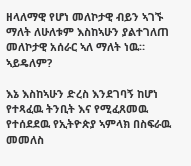ዘላለማዊ የሆነ መለኮታዊ ብይን ኣገኙ ማለት ለሁለቱም እስከኣሁን ያልተገለጠ መለኮታዊ አሰራር ኣለ ማለት ነዉ። ኣይዴለም?

እኔ እስከኣሁን ድረስ እንደገባኝ ከሆነ የተጻፈዉ ትንቢት እና የሚፈጸመዉ የተሰደደዉ የኢትዮጵያ ኣምላክ በስፍራዉ መመለስ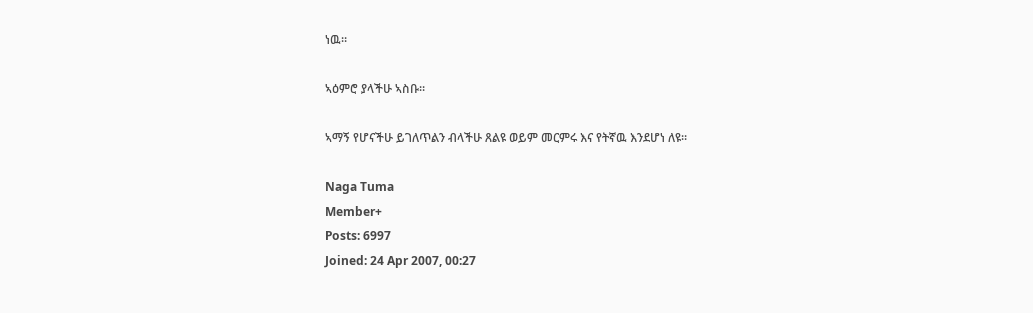ነዉ።

ኣዕምሮ ያላችሁ ኣስቡ።

ኣማኝ የሆናችሁ ይገለጥልን ብላችሁ ጸልዩ ወይም መርምሩ እና የትኛዉ እንደሆነ ለዩ።

Naga Tuma
Member+
Posts: 6997
Joined: 24 Apr 2007, 00:27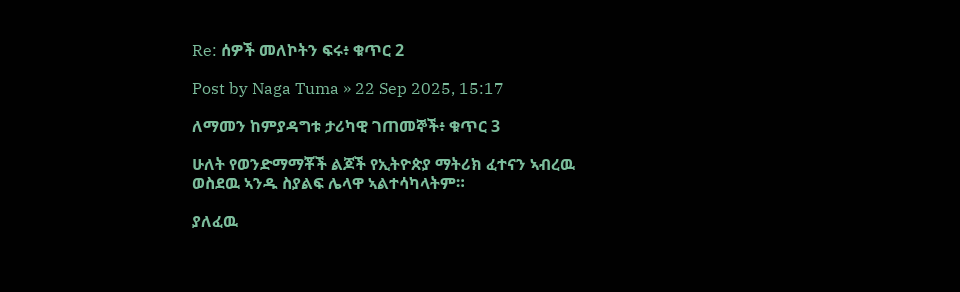Re: ሰዎች መለኮትን ፍሩ፥ ቁጥር 2

Post by Naga Tuma » 22 Sep 2025, 15:17

ለማመን ከምያዳግቱ ታሪካዊ ገጠመኞች፥ ቁጥር 3

ሁለት የወንድማማቾች ልጆች የኢትዮጵያ ማትሪክ ፈተናን ኣብረዉ ወስደዉ ኣንዱ ስያልፍ ሌላዋ ኣልተሳካላትም።

ያለፈዉ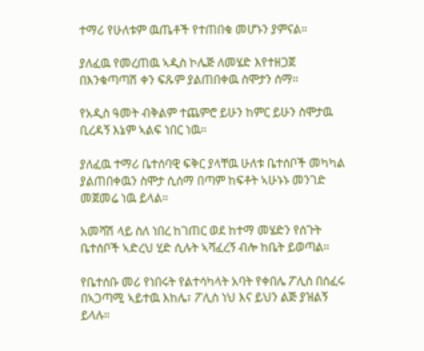ተማሪ የሁለቱም ዉጤቶች የተጠበቁ መሆኑን ያምናል።

ያለፈዉ የመረጠዉ ኣዲስ ኮሌጅ ለመሄድ እየተዘጋጀ በእንቁጣጣሽ ቀን ፍጹም ያልጠበቀዉ ስሞታን ሰማ።

የአዲስ ዓመት ብቅልም ተጨምሮ ይሁን ከምር ይሁን ስሞታዉ ቢረዳኝ እኔም ኣልፍ ነበር ነዉ።

ያለፈዉ ተማሪ ቤተሰባዊ ፍቅር ያላቸዉ ሁለቱ ቤተሰቦች መካካል ያልጠበቀዉን ስሞታ ሲሰማ በጣም ከፍቶት ኣሁኑኑ መንገድ መጀመሬ ነዉ ይላል።

አመሻሽ ላይ ስለ ነበረ ከገጠር ወደ ከተማ መሄድን የሰጉት ቤተሰቦች ኣድረህ ሂድ ሲሉት ኣሻፈረኝ ብሎ ከቤት ይወጣል።

የቤተሰቡ መሪ የነበሩት የልተሳካላት አባት የቀበሌ ፖሊስ በሰፈሩ በኣጋጣሚ ኣይተዉ እከሌ፣ ፖሊስ ነህ እና ይህን ልጅ ያዝልኝ ይላሉ።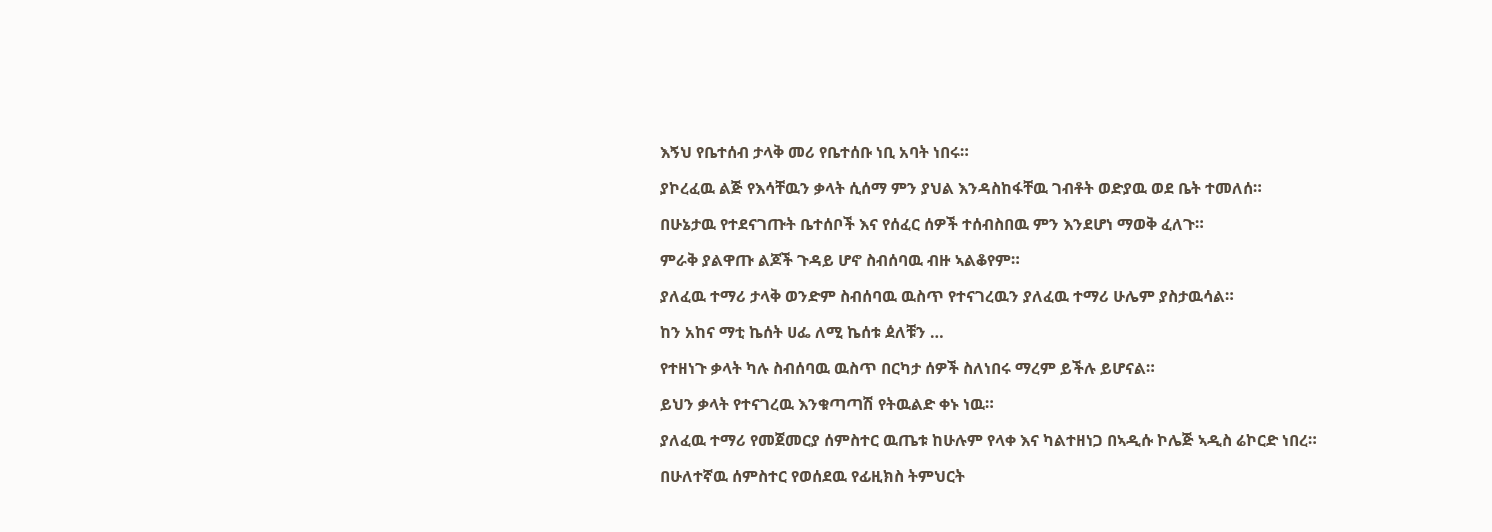እኝህ የቤተሰብ ታላቅ መሪ የቤተሰቡ ነቢ አባት ነበሩ።

ያኮረፈዉ ልጅ የእሳቸዉን ቃላት ሲሰማ ምን ያህል እንዳስከፋቸዉ ገብቶት ወድያዉ ወደ ቤት ተመለሰ።

በሁኔታዉ የተደናገጡት ቤተሰቦች እና የሰፈር ሰዎች ተሰብስበዉ ምን እንደሆነ ማወቅ ፈለጉ።

ምራቅ ያልዋጡ ልጆች ጉዳይ ሆኖ ስብሰባዉ ብዙ ኣልቆየም።

ያለፈዉ ተማሪ ታላቅ ወንድም ስብሰባዉ ዉስጥ የተናገረዉን ያለፈዉ ተማሪ ሁሌም ያስታዉሳል።

ከን አከና ማቲ ኬሰት ሀፌ ለሚ ኬሰቱ ዸለቹን …

የተዘነጉ ቃላት ካሉ ስብሰባዉ ዉስጥ በርካታ ሰዎች ስለነበሩ ማረም ይችሉ ይሆናል።

ይህን ቃላት የተናገረዉ እንቁጣጣሽ የትዉልድ ቀኑ ነዉ።

ያለፈዉ ተማሪ የመጀመርያ ሰምስተር ዉጤቱ ከሁሉም የላቀ እና ካልተዘነጋ በኣዲሱ ኮሌጅ ኣዲስ ሬኮርድ ነበረ።

በሁለተኛዉ ሰምስተር የወሰደዉ የፊዚክስ ትምህርት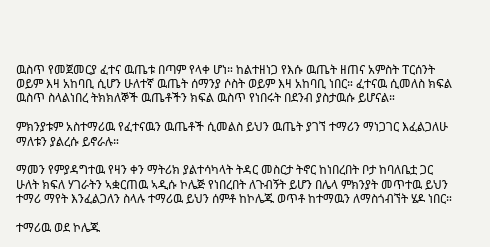ዉስጥ የመጀመርያ ፈተና ዉጤቱ በጣም የላቀ ሆነ። ከልተዘነጋ የእሱ ዉጤት ዘጠና አምስት ፐርሰንት ወይም እዛ አከባቢ ሲሆን ሁለተኛ ዉጤት ሰማንያ ሶስት ወይም እዛ አከባቢ ነበር። ፈተናዉ ሲመለስ ክፍል ዉስጥ ስላልነበረ ትክክለኞች ዉጤቶችን ክፍል ዉስጥ የነበሩት በደንብ ያስታዉሱ ይሆናል።

ምክንያቱም አስተማሪዉ የፈተናዉን ዉጤቶች ሲመልስ ይህን ዉጤት ያገኘ ተማሪን ማነጋገር እፈልጋለሁ ማለቱን ያልረሱ ይኖራሉ።

ማመን የምያዳግተዉ የዛን ቀን ማትሪክ ያልተሳካላት ትዳር መስርታ ትኖር ከነበረበት ቦታ ከባለቤቷ ጋር ሁለት ክፍለ ሃገራትን ኣቋርጠዉ ኣዲሱ ኮሌጅ የነበረበት ለጉብኝት ይሆን በሌላ ምክንያት መጥተዉ ይህን ተማሪ ማየት እንፈልጋለን ስላሉ ተማሪዉ ይህን ሰምቶ ከኮሌጁ ወጥቶ ከተማዉን ለማስጎብኘት ሄዶ ነበር።

ተማሪዉ ወደ ኮሌጁ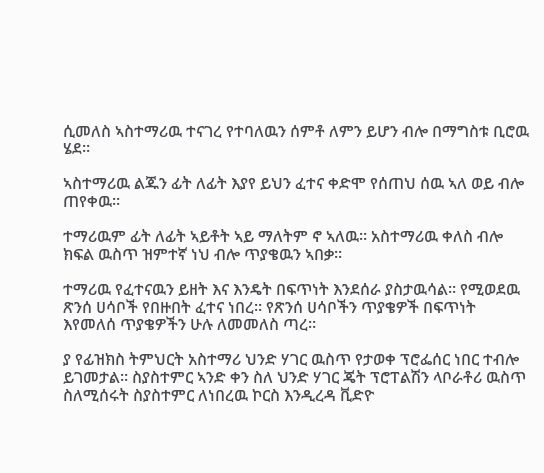ሲመለስ ኣስተማሪዉ ተናገረ የተባለዉን ሰምቶ ለምን ይሆን ብሎ በማግስቱ ቢሮዉ ሄደ።

ኣስተማሪዉ ልጁን ፊት ለፊት እያየ ይህን ፈተና ቀድሞ የሰጠህ ሰዉ ኣለ ወይ ብሎ ጠየቀዉ።

ተማሪዉም ፊት ለፊት ኣይቶት ኣይ ማለትም ኖ ኣለዉ። አስተማሪዉ ቀለስ ብሎ ክፍል ዉስጥ ዝምተኛ ነህ ብሎ ጥያቄዉን ኣበቃ።

ተማሪዉ የፈተናዉን ይዘት እና እንዴት በፍጥነት እንደሰራ ያስታዉሳል። የሚወደዉ ጽንሰ ሀሳቦች የበዙበት ፈተና ነበረ። የጽንሰ ሀሳቦችን ጥያቄዎች በፍጥነት እየመለሰ ጥያቄዎችን ሁሉ ለመመለስ ጣረ።

ያ የፊዝክስ ትምህርት አስተማሪ ህንድ ሃገር ዉስጥ የታወቀ ፕሮፌሰር ነበር ተብሎ ይገመታል። ስያስተምር ኣንድ ቀን ስለ ህንድ ሃገር ጄት ፕሮፐልሽን ላቦራቶሪ ዉስጥ ስለሚሰሩት ስያስተምር ለነበረዉ ኮርስ እንዲረዳ ቪድዮ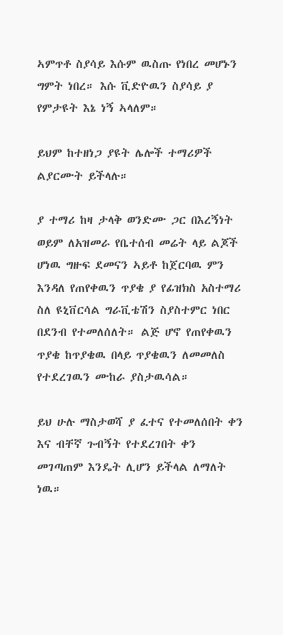ኣምጥቶ ስያሳይ እሱም ዉስጡ የነበረ መሆኑን ግምት ነበረ። እሱ ቪድዮዉን ስያሳይ ያ የምታዩት እኔ ነኝ ኣላለም።

ይህም ከተዘነጋ ያዩት ሌሎች ተማሪዎች ልያርሙት ይችላሉ።

ያ ተማሪ ከዛ ታላቅ ወንድሙ ጋር በእረኝነት ወይም ለአዝመራ የቤተሰብ መሬት ላይ ልጆች ሆነዉ ግዙፍ ደመናን ኣይቶ ከጀርባዉ ምን እንዳለ የጠየቀዉን ጥያቄ ያ የፊዝክስ አስተማሪ ስለ ዩኒቨርሳል ግራቪቴሽን ስያስተምር ነበር በደንብ የተመለሰለት። ልጅ ሆኖ የጠየቀዉን ጥያቄ ከጥያቄዉ በላይ ጥያቄዉን ለመመለስ የተደረገዉን ሙከራ ያስታዉሳል።

ይህ ሁሉ ማስታወሻ ያ ፈተና የተመለሰበት ቀን እና ብቸኛ ጉብኝት የተደረገበት ቀን መገጣጠም እንዴት ሊሆን ይችላል ለማለት ነዉ።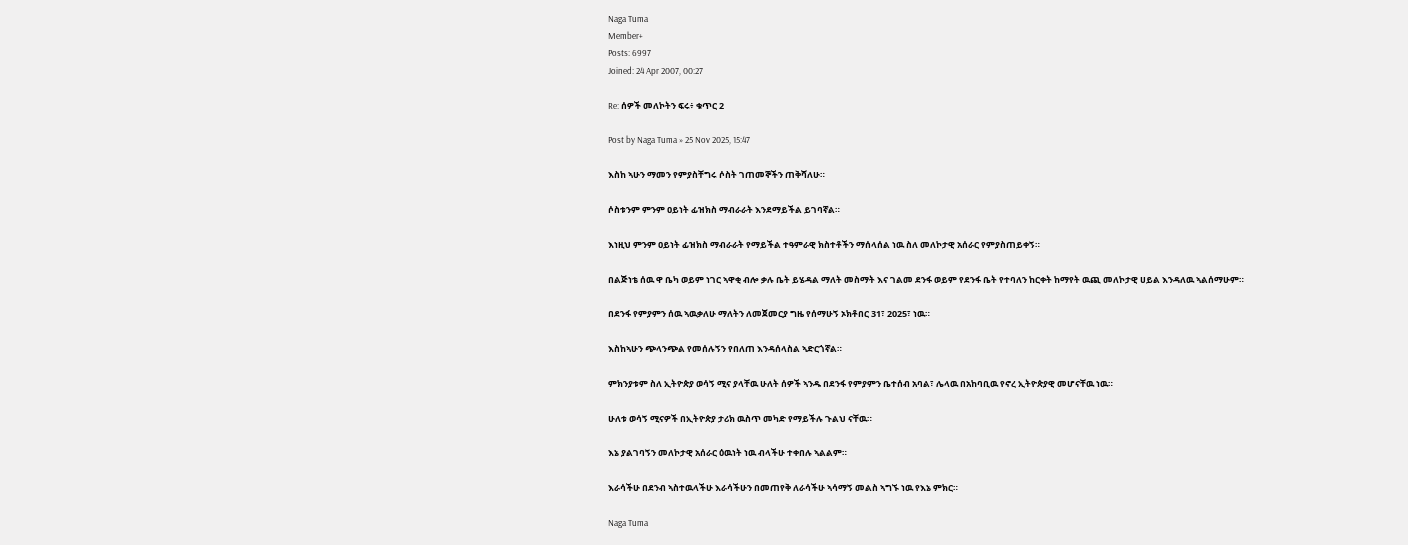Naga Tuma
Member+
Posts: 6997
Joined: 24 Apr 2007, 00:27

Re: ሰዎች መለኮትን ፍሩ፥ ቁጥር 2

Post by Naga Tuma » 25 Nov 2025, 15:47

እስከ ኣሁን ማመን የምያስቸግሩ ሶስት ገጠመኞችን ጠቅሻለሁ።

ሶስቱንም ምንም ዐይነት ፊዝክስ ማብራራት እንደማይችል ይገባኛል።

እነዚህ ምንም ዐይነት ፊዝክስ ማብራራት የማይችል ተዓምራዊ ክስተቶችን ማሰላሰል ነዉ ስለ መለኮታዊ አሰራር የምያስጠይቀኝ።

በልጅነቴ ሰዉ ዋ ቤካ ወይም ነገር ኣዋቂ ብሎ ቃሉ ቤት ይሄዳል ማለት መስማት እና ገልመ ደንፋ ወይም የደንፋ ቤት የተባለን ከርቀት ከማየት ዉጪ መለኮታዊ ሀይል እንዳለዉ ኣልሰማሁም።

በደንፋ የምያምን ሰዉ ኣዉቃለሁ ማለትን ለመጀመርያ ግዜ የሰማሁኝ ኦክቶበር 31፣ 2025፣ ነዉ።

እስከኣሁን ጭላንጭል የመሰሉኝን የበለጠ እንዳሰላስል ኣድርጎኛል።

ምክንያቱም ስለ ኢትዮጵያ ወሳኝ ሚና ያላቸዉ ሁለት ሰዎች ኣንዱ በደንፋ የምያምን ቤተሰብ አባል፣ ሌላዉ በአከባቢዉ የኖረ ኢትዮጵያዊ መሆናቸዉ ነዉ።

ሁለቱ ወሳኝ ሚናዎች በኢትዮጵያ ታሪክ ዉስጥ መካድ የማይችሉ ጉልህ ናቸዉ።

እኔ ያልገባኝን መለኮታዊ አሰራር ዕዉነት ነዉ ብላችሁ ተቀበሉ ኣልልም።

እራሳችሁ በደንብ ኣስተዉላችሁ እራሳችሁን በመጠየቅ ለራሳችሁ ኣሳማኝ መልስ ኣግኙ ነዉ የእኔ ምክር።

Naga Tuma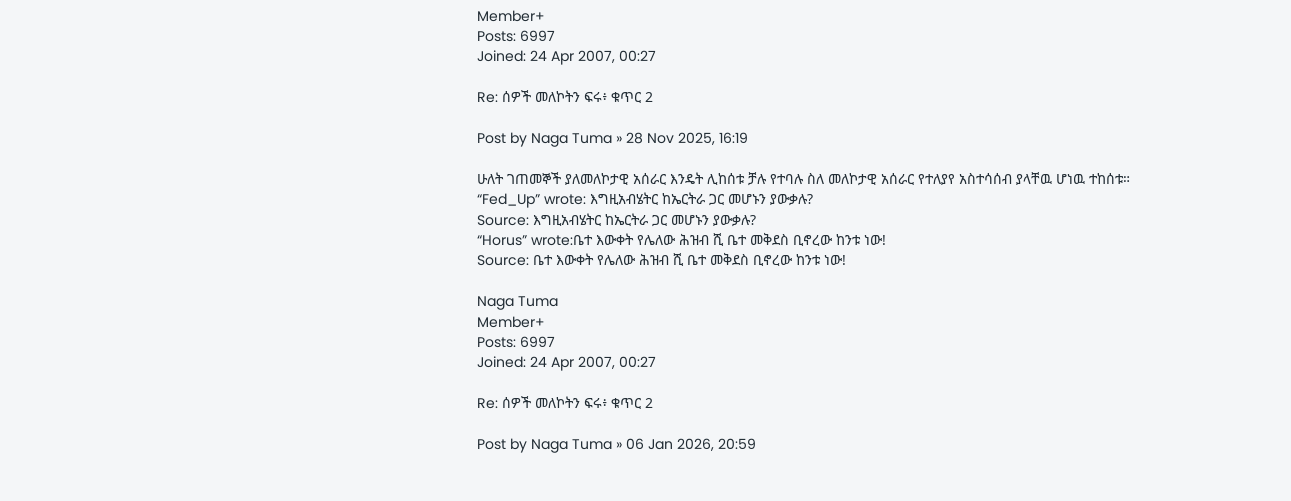Member+
Posts: 6997
Joined: 24 Apr 2007, 00:27

Re: ሰዎች መለኮትን ፍሩ፥ ቁጥር 2

Post by Naga Tuma » 28 Nov 2025, 16:19

ሁለት ገጠመኞች ያለመለኮታዊ አሰራር እንዴት ሊከሰቱ ቻሉ የተባሉ ስለ መለኮታዊ አሰራር የተለያየ አስተሳሰብ ያላቸዉ ሆነዉ ተከሰቱ።
“Fed_Up” wrote: እግዚአብሄትር ከኤርትራ ጋር መሆኑን ያውቃሉ?
Source: እግዚአብሄትር ከኤርትራ ጋር መሆኑን ያውቃሉ?
“Horus” wrote:ቤተ እውቀት የሌለው ሕዝብ ሺ ቤተ መቅደስ ቢኖረው ከንቱ ነው!
Source: ቤተ እውቀት የሌለው ሕዝብ ሺ ቤተ መቅደስ ቢኖረው ከንቱ ነው!

Naga Tuma
Member+
Posts: 6997
Joined: 24 Apr 2007, 00:27

Re: ሰዎች መለኮትን ፍሩ፥ ቁጥር 2

Post by Naga Tuma » 06 Jan 2026, 20:59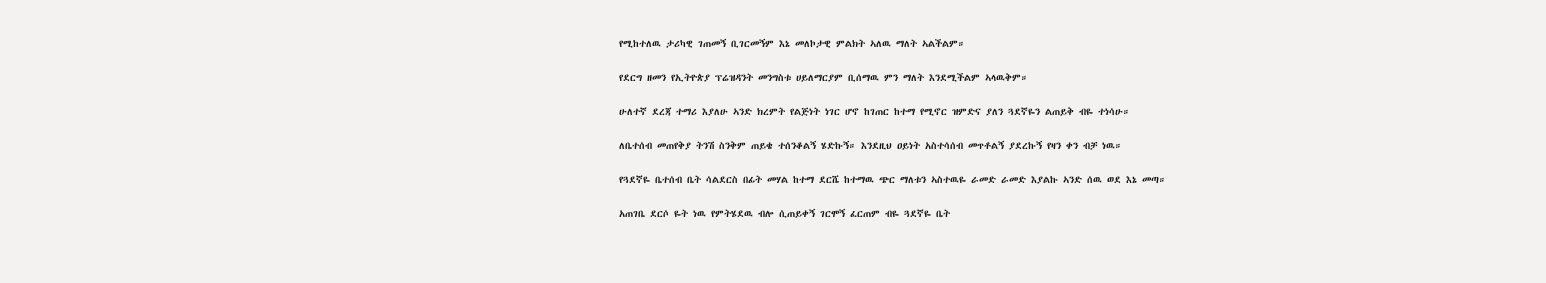የሚከተለዉ ታሪካዊ ገጠመኝ ቢገርመኝም እኔ መለኮታዊ ምልክት ኣለዉ ማለት ኣልችልም።

የደርግ ዘመን የኢትዮጵያ ፕሬዝዳንት መንግስቱ ሀይለማርያም ቢሰማዉ ምን ማለት እንደሚችልም ኣላዉቅም።

ሁለተኛ ደረጃ ተማሪ እያለሁ ኣንድ ክረምት የልጅነት ነገር ሆኖ ከገጠር ከተማ የሚኖር ዝምድና ያለን ጓደኛዬን ልጠይቅ ብዬ ተነሳሁ።

ለቤተሰብ መጠየቅያ ትንሽ ስንቅም ጠይቄ ተሰንቆልኝ ሄድኩኝ። እንደዚህ ዐይነት አስተሳሰብ መጥቶልኝ ያደረኩኝ የዛን ቀን ብቻ ነዉ።

የጓደኛዬ ቤተሰብ ቤት ሳልደርስ በፊት መሃል ከተማ ደርሼ ከተማዉ ጭር ማለቱን ኣስተዉዬ ራመድ ራመድ እያልኩ ኣንድ ሰዉ ወደ እኔ መጣ።

አጠገቤ ደርሶ ዬት ነዉ የምትሄደዉ ብሎ ሲጠይቀኝ ገርሞኝ ፈርጠም ብዬ ጓደኛዬ ቤት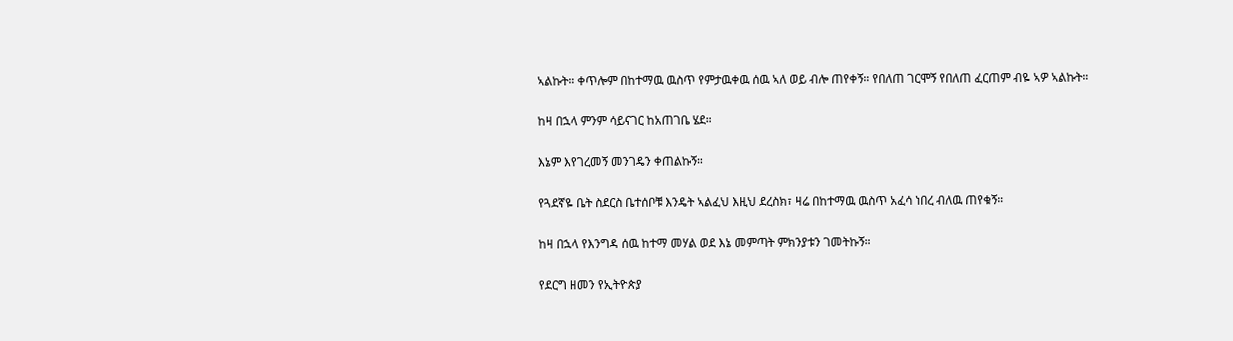ኣልኩት። ቀጥሎም በከተማዉ ዉስጥ የምታዉቀዉ ሰዉ ኣለ ወይ ብሎ ጠየቀኝ። የበለጠ ገርሞኝ የበለጠ ፈርጠም ብዬ ኣዎ ኣልኩት።

ከዛ በኋላ ምንም ሳይናገር ከአጠገቤ ሄደ።

እኔም እየገረመኝ መንገዴን ቀጠልኩኝ።

የጓደኛዬ ቤት ስደርስ ቤተሰቦቹ እንዴት ኣልፈህ እዚህ ደረስክ፣ ዛሬ በከተማዉ ዉስጥ አፈሳ ነበረ ብለዉ ጠየቁኝ።

ከዛ በኋላ የእንግዳ ሰዉ ከተማ መሃል ወደ እኔ መምጣት ምክንያቱን ገመትኩኝ።

የደርግ ዘመን የኢትዮጵያ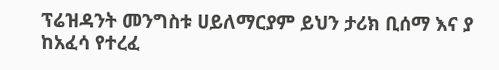ፕሬዝዳንት መንግስቱ ሀይለማርያም ይህን ታሪክ ቢሰማ እና ያ ከአፈሳ የተረፈ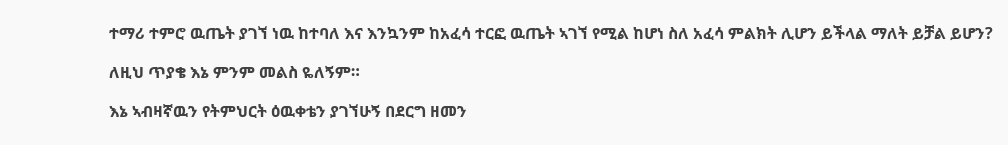ተማሪ ተምሮ ዉጤት ያገኘ ነዉ ከተባለ እና እንኳንም ከአፈሳ ተርፎ ዉጤት ኣገኘ የሚል ከሆነ ስለ አፈሳ ምልክት ሊሆን ይችላል ማለት ይቻል ይሆን?

ለዚህ ጥያቄ እኔ ምንም መልስ ዬለኝም።

እኔ ኣብዛኛዉን የትምህርት ዕዉቀቴን ያገኘሁኝ በደርግ ዘመን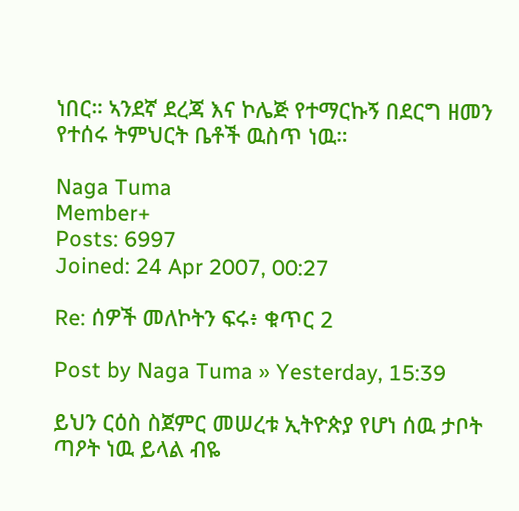ነበር። ኣንደኛ ደረጃ እና ኮሌጅ የተማርኩኝ በደርግ ዘመን የተሰሩ ትምህርት ቤቶች ዉስጥ ነዉ።

Naga Tuma
Member+
Posts: 6997
Joined: 24 Apr 2007, 00:27

Re: ሰዎች መለኮትን ፍሩ፥ ቁጥር 2

Post by Naga Tuma » Yesterday, 15:39

ይህን ርዕስ ስጀምር መሠረቱ ኢትዮጵያ የሆነ ሰዉ ታቦት ጣዖት ነዉ ይላል ብዬ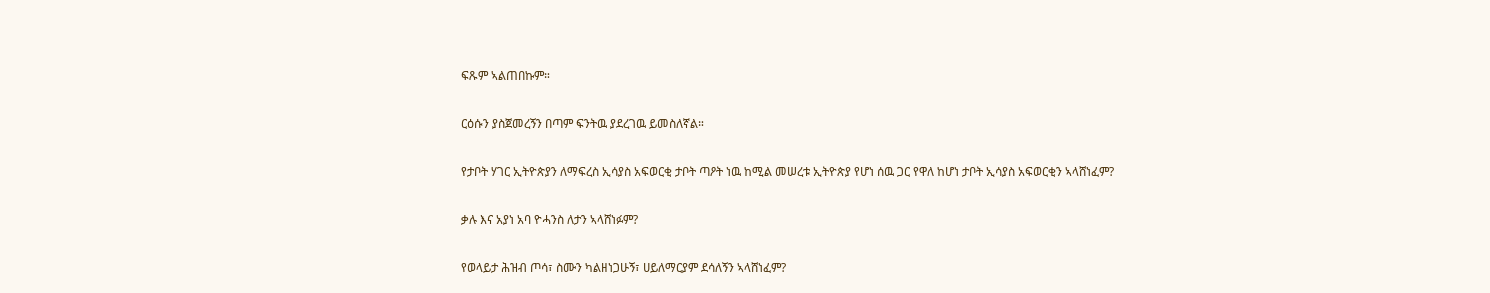ፍጹም ኣልጠበኩም።

ርዕሱን ያስጀመረኝን በጣም ፍንትዉ ያደረገዉ ይመስለኛል።

የታቦት ሃገር ኢትዮጵያን ለማፍረስ ኢሳያስ አፍወርቂ ታቦት ጣዖት ነዉ ከሚል መሠረቱ ኢትዮጵያ የሆነ ሰዉ ጋር የዋለ ከሆነ ታቦት ኢሳያስ አፍወርቂን ኣላሸነፈም?

ቃሉ እና አያነ አባ ዮሓንስ ለታን ኣላሸነፉም?

የወላይታ ሕዝብ ጦሳ፣ ስሙን ካልዘነጋሁኝ፣ ሀይለማርያም ደሳለኝን ኣላሸነፈም?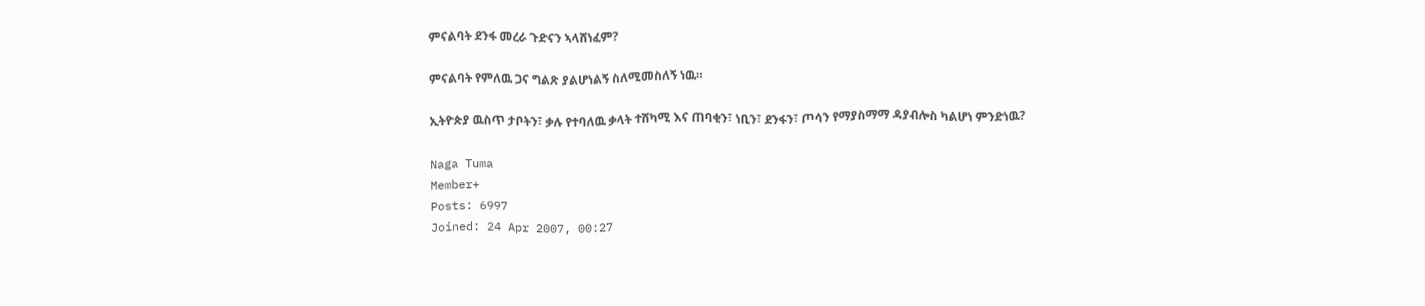ምናልባት ደንፋ መረራ ጉድናን ኣላሸነፈም?

ምናልባት የምለዉ ጋና ግልጽ ያልሆነልኝ ስለሚመስለኝ ነዉ።

ኢትዮጵያ ዉስጥ ታቦትን፣ ቃሉ የተባለዉ ቃላት ተሸካሚ እና ጠባቂን፣ ነቢን፣ ደንፋን፣ ጦሳን የማያስማማ ዳያብሎስ ካልሆነ ምንድነዉ?

Naga Tuma
Member+
Posts: 6997
Joined: 24 Apr 2007, 00:27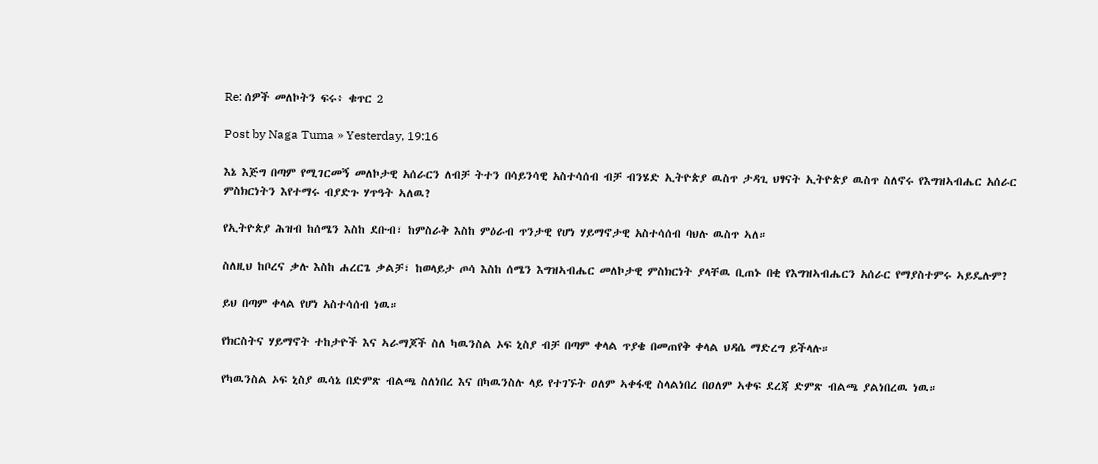Re: ሰዎች መለኮትን ፍሩ፥ ቁጥር 2

Post by Naga Tuma » Yesterday, 19:16

እኔ እጅግ በጣም የሚገርመኝ መለኮታዊ አሰራርን ለብቻ ትተን በሳይንሳዊ አስተሳሰብ ብቻ ብንሄድ ኢትዮጵያ ዉስጥ ታዳጊ ህፃናት ኢትዮጵያ ዉስጥ ስለኖሩ የእግዝኣብሔር አሰራር ምስክርነትን እየተማሩ ብያድጉ ሃጥዓት ኣለዉ?

የኢትዮጵያ ሕዝብ ከሰሜን እስከ ደቡብ፣ ከምስራቅ እስከ ምዕራብ ጥንታዊ የሆነ ሃይማኖታዊ አስተሳሰብ ባህሉ ዉስጥ ኣለ።

ስለዚህ ከቦረና ቃሉ እስከ ሐረርጌ ቃልቻ፣ ከወላይታ ጦሳ እስከ ሰሜን እግዝኣብሔር መለኮታዊ ምስክርነት ያላቸዉ ቢጠኑ በቂ የእግዝኣብሔርን አሰራር የማያስተምሩ ኣይዴሉም?

ይህ በጣም ቀላል የሆነ አስተሳሰብ ነዉ።

የክርስትና ሃይማኖት ተከታዮች እና ኣራማጆች ስለ ካዉንስል ኦፍ ኒስያ ብቻ በጣም ቀላል ጥያቄ በመጠየቅ ቀላል ህዳሴ ማድረግ ይችላሉ።

የካዉንስል ኦፍ ኒስያ ዉሳኔ በድምጽ ብልጫ ስለነበረ እና በካዉንስሉ ላይ የተገኙት ዐለም ኣቀፋዊ ስላልነበረ በዐለም ኣቀፍ ደረጃ ድምጽ ብልጫ ያልነበረዉ ነዉ።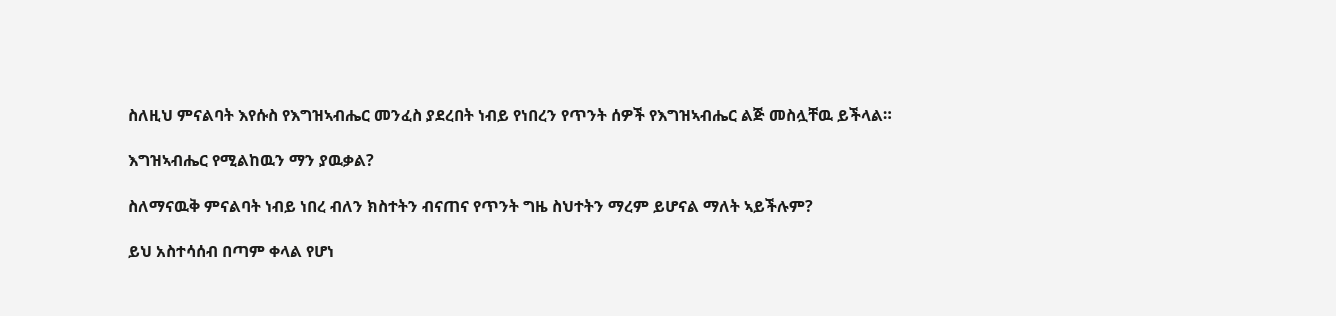ስለዚህ ምናልባት እየሱስ የእግዝኣብሔር መንፈስ ያደረበት ነብይ የነበረን የጥንት ሰዎች የእግዝኣብሔር ልጅ መስሏቸዉ ይችላል።

እግዝኣብሔር የሚልከዉን ማን ያዉቃል?

ስለማናዉቅ ምናልባት ነብይ ነበረ ብለን ክስተትን ብናጠና የጥንት ግዜ ስህተትን ማረም ይሆናል ማለት ኣይችሉም?

ይህ አስተሳሰብ በጣም ቀላል የሆነ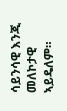ሳይንሳዊ እንጂ መለኮታዊ ኣይዴለም።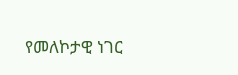የመለኮታዊ ነገር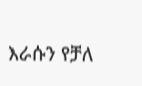እራሱን የቻለ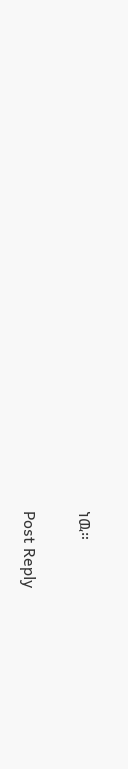ነዉ።

Post Reply